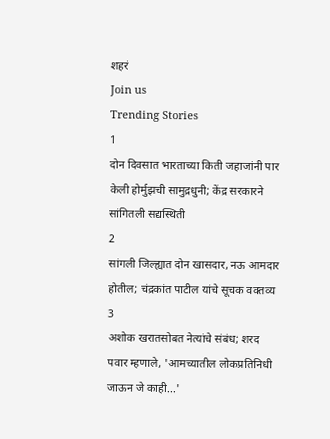शहरं
Join us
Trending Stories
1
दोन दिवसात भारताच्या किती जहाजांनी पार केली होर्मुझची सामुद्रधुनी; केंद्र सरकारने सांगितली सद्यस्थिती
2
सांगली जिल्ह्यात दोन खासदार, नऊ आमदार होतील; चंद्रकांत पाटील यांचे सूचक वक्तव्य
3
अशोक खरातसोबत नेत्यांचे संबंध; शरद पवार म्हणाले, 'आमच्यातील लोकप्रतिनिधी जाऊन जे काही...'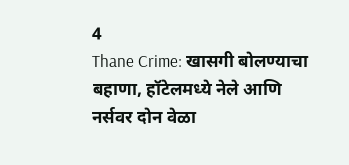4
Thane Crime: खासगी बोलण्याचा बहाणा, हॉटेलमध्ये नेले आणि नर्सवर दोन वेळा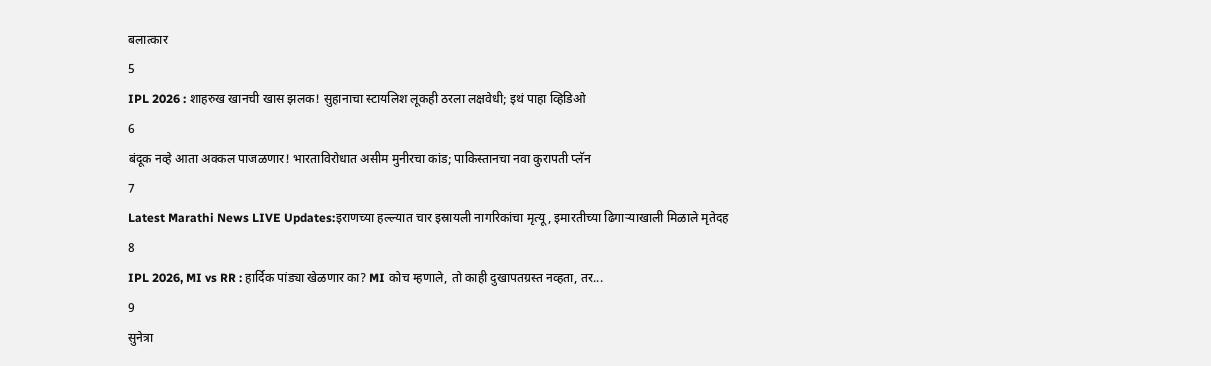बलात्कार
5
IPL 2026 : शाहरुख खानची खास झलक! सुहानाचा स्टायलिश लूकही ठरला लक्षवेधी; इथं पाहा व्हिडिओ
6
बंदूक नव्हे आता अक्कल पाजळणार! भारताविरोधात असीम मुनीरचा कांड; पाकिस्तानचा नवा कुरापती प्लॅन
7
Latest Marathi News LIVE Updates:इराणच्या हल्ल्यात चार इस्रायली नागरिकांचा मृत्यू, इमारतीच्या ढिगाऱ्याखाली मिळाले मृतेदह
8
IPL 2026, MI vs RR : हार्दिक पांड्या खेळणार का? MI कोच म्हणाले, तो काही दुखापतग्रस्त नव्हता, तर...
9
सुनेत्रा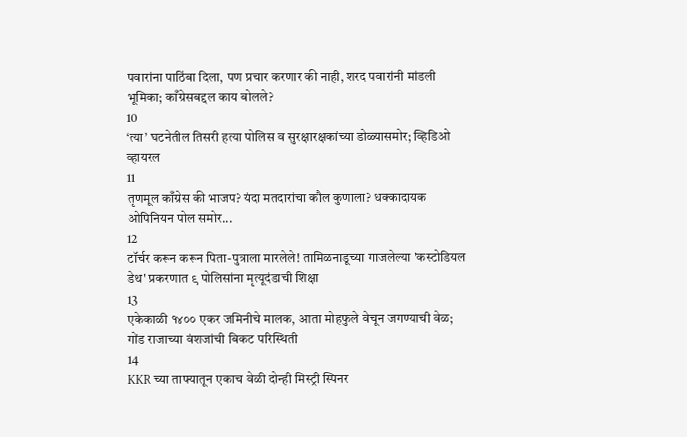पवारांना पाठिंबा दिला, पण प्रचार करणार की नाही, शरद पवारांनी मांडली भूमिका; काँग्रेसबद्दल काय बोलले?
10
‘त्या’ घटनेतील तिसरी हत्या पोलिस व सुरक्षारक्षकांच्या डोळ्यासमोर; व्हिडिओ व्हायरल
11
तृणमूल काँग्रेस की भाजप? यंदा मतदारांचा कौल कुणाला? धक्कादायक ओपिनियन पोल समोर...
12
टॉर्चर करून करून पिता-पुत्राला मारलेले! तामिळनाडूच्या गाजलेल्या 'कस्टोडियल डेथ' प्रकरणात ९ पोलिसांना मृत्यूदंडाची शिक्षा
13
एकेकाळी १४०० एकर जमिनीचे मालक, आता मोहफुले वेचून जगण्याची वेळ; गोंड राजाच्या वंशजांची बिकट परिस्थिती
14
KKR च्या ताफ्यातून एकाच वेळी दोन्ही मिस्ट्री स्पिनर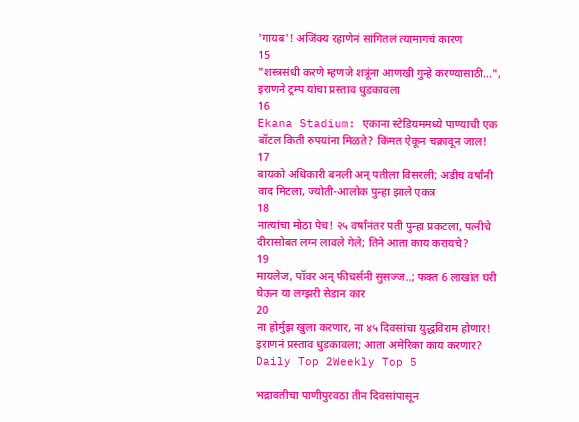'गायब'! अजिंक्य रहाणेनं सांगितलं त्यामागचं कारण
15
"शस्त्रसंधी करणे म्हणजे शत्रूंना आणखी गुन्हे करण्यासाठी...", इराणने ट्रम्प यांचा प्रस्ताव धुडकावला
16
Ekana Stadium: एकाना स्टेडियममध्ये पाण्याची एक बॉटल किती रुपयांना मिळते? किंमत ऐकून चक्रावून जाल!
17
बायको अधिकारी बनली अन् पतीला विसरली; अडीच वर्षांनी वाद मिटला, ज्योती-आलोक पुन्हा झाले एकत्र
18
नात्यांचा मोठा पेच! २५ वर्षांनंतर पती पुन्हा प्रकटला, पत्नीचे दीरासोबत लग्न लावले गेले; तिने आता काय करायचे?
19
मायलेज, पॉवर अन् फीचर्सनी सुसज्ज..; फक्त 6 लाखांत घरी घेऊन या लग्झरी सेडान कार
20
ना होर्मुझ खुला करणार, ना ४५ दिवसांचा युद्धविराम होणार! इराणनं प्रस्ताव धुडकावला; आता अमेरिका काय करणार?
Daily Top 2Weekly Top 5

भद्रावतीचा पाणीपुरवठा तीन दिवसांपासून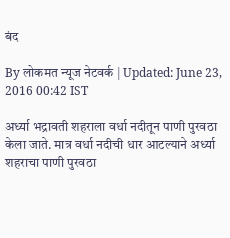बंद

By लोकमत न्यूज नेटवर्क | Updated: June 23, 2016 00:42 IST

अर्ध्या भद्रावती शहराला वर्धा नदीतून पाणी पुरवठा केला जाते. मात्र वर्धा नदीची धार आटल्याने अर्ध्या शहराचा पाणी पुरवठा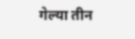गेल्या तीन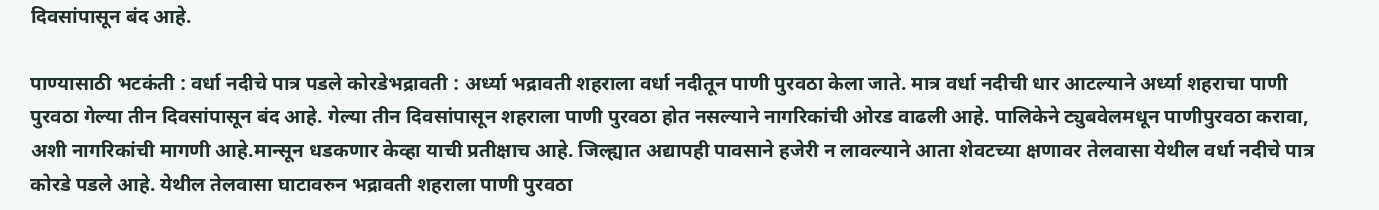दिवसांपासून बंद आहे.

पाण्यासाठी भटकंती : वर्धा नदीचे पात्र पडले कोरडेभद्रावती : अर्ध्या भद्रावती शहराला वर्धा नदीतून पाणी पुरवठा केला जाते. मात्र वर्धा नदीची धार आटल्याने अर्ध्या शहराचा पाणी पुरवठा गेल्या तीन दिवसांपासून बंद आहे. गेल्या तीन दिवसांपासून शहराला पाणी पुरवठा होत नसल्याने नागरिकांची ओरड वाढली आहे. पालिकेने ट्युबवेलमधून पाणीपुरवठा करावा, अशी नागरिकांची मागणी आहे.मान्सून धडकणार केव्हा याची प्रतीक्षाच आहे. जिल्ह्यात अद्यापही पावसाने हजेरी न लावल्याने आता शेवटच्या क्षणावर तेलवासा येथील वर्धा नदीचे पात्र कोरडे पडले आहे. येथील तेलवासा घाटावरुन भद्रावती शहराला पाणी पुरवठा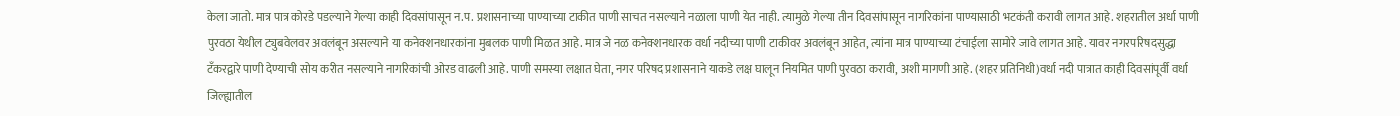केला जातो. मात्र पात्र कोरडे पडल्याने गेल्या काही दिवसांपासून न.प. प्रशासनाच्या पाण्याच्या टाकीत पाणी साचत नसल्याने नळाला पाणी येत नाही. त्यामुळे गेल्या तीन दिवसांपासून नागरिकांना पाण्यासाठी भटकंती करावी लागत आहे. शहरातील अर्धा पाणी पुरवठा येथील ट्युबवेलवर अवलंबून असल्याने या कनेक्शनधारकांना मुबलक पाणी मिळत आहे. मात्र जे नळ कनेक्शनधारक वर्धा नदीच्या पाणी टाकीवर अवलंबून आहेत, त्यांना मात्र पाण्याच्या टंचाईला सामोरे जावे लागत आहे. यावर नगरपरिषदसुद्धा टँकरद्वारे पाणी देण्याची सोय करीत नसल्याने नागरिकांची ओरड वाढली आहे. पाणी समस्या लक्षात घेता, नगर परिषद प्रशासनाने याकडे लक्ष घालून नियमित पाणी पुरवठा करावी, अशी मागणी आहे. (शहर प्रतिनिधी)वर्धा नदी पात्रात काही दिवसांपूर्वी वर्धा जिल्ह्यातील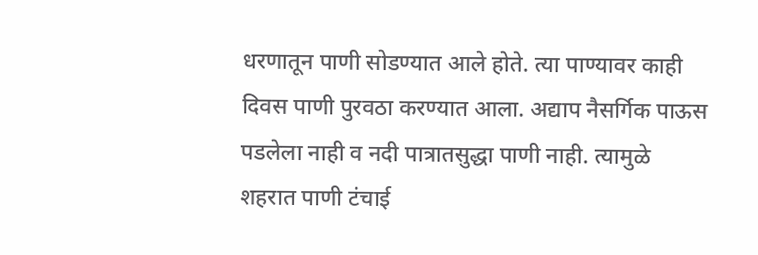धरणातून पाणी सोडण्यात आले होते. त्या पाण्यावर काही दिवस पाणी पुरवठा करण्यात आला. अद्याप नैसर्गिक पाऊस पडलेला नाही व नदी पात्रातसुद्धा पाणी नाही. त्यामुळे शहरात पाणी टंचाई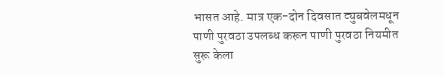भासत आहे. मात्र एक-दोन दिवसात ट्युबवेलमधून पाणी पुरवठा उपलब्ध करून पाणी पुरवठा नियमीत सुरू केला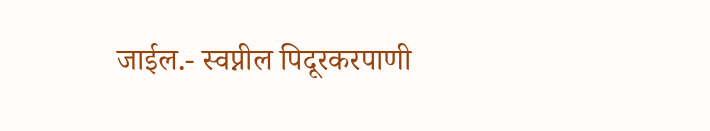जाईल.- स्वप्नील पिदूरकरपाणी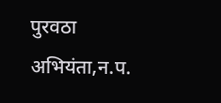पुरवठा अभियंता,न.प.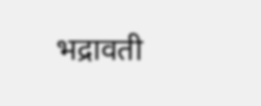भद्रावती